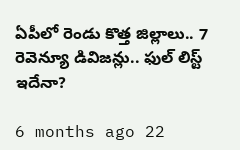ఏపీలో రెండు కొత్త జిల్లాలు.. 7 రెవెన్యూ డివిజన్లు.. ఫుల్ లిస్ట్ ఇదేనా?

6 months ago 22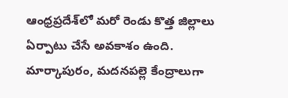ఆంధ్రప్రదేశ్‌లో మరో రెండు కొత్త జిల్లాలు ఏర్పాటు చేసే అవకాశం ఉంది. మార్కాపురం, మదనపల్లె కేంద్రాలుగా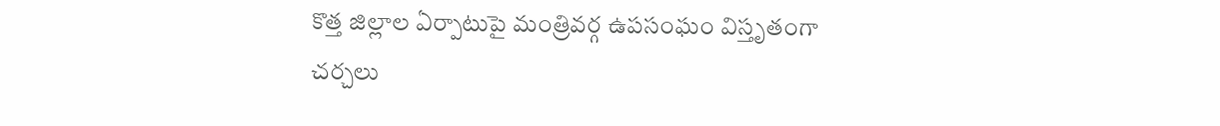కొత్త జిల్లాల ఏర్పాటుపై మంత్రివర్గ ఉపసంఘం విస్తృతంగా చర్చలు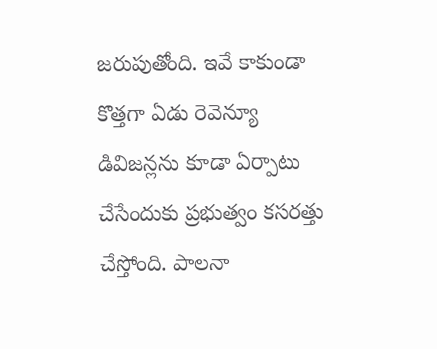జరుపుతోంది. ఇవే కాకుండా కొత్తగా ఏడు రెవెన్యూ డివిజన్లను కూడా ఏర్పాటు చేసేందుకు ప్రభుత్వం కసరత్తు చేస్తోంది. పాలనా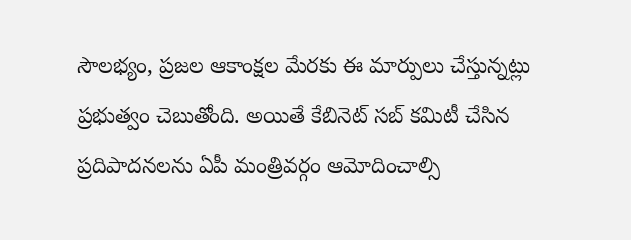సౌలభ్యం, ప్రజల ఆకాంక్షల మేరకు ఈ మార్పులు చేస్తున్నట్లు ప్రభుత్వం చెబుతోంది. అయితే కేబినెట్ సబ్ కమిటీ చేసిన ప్రదిపాదనలను ఏపీ మంత్రివర్గం ఆమోదించాల్సి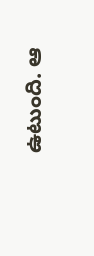ఉటుంది. ఆ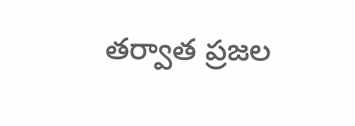తర్వాత ప్రజల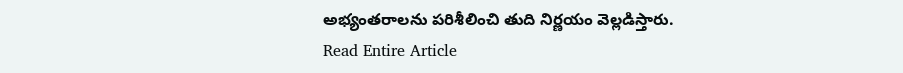అభ్యంతరాలను పరిశీలించి తుది నిర్ణయం వెల్లడిస్తారు.
Read Entire Article